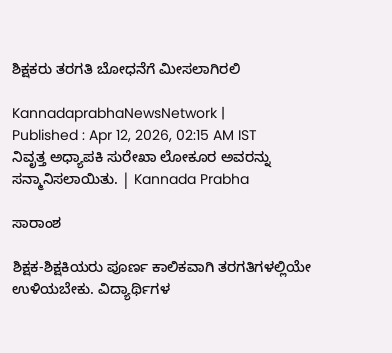ಶಿಕ್ಷಕರು ತರಗತಿ ಬೋಧನೆಗೆ ಮೀಸಲಾಗಿರಲಿ

KannadaprabhaNewsNetwork |
Published : Apr 12, 2026, 02:15 AM IST
ನಿವೃತ್ತ ಅಧ್ಯಾಪಕಿ ಸುರೇಖಾ ಲೋಕೂರ ಅವರನ್ನು ಸನ್ಮಾನಿಸಲಾಯಿತು. | Kannada Prabha

ಸಾರಾಂಶ

ಶಿಕ್ಷಕ-ಶಿಕ್ಷಕಿಯರು ಪೂರ್ಣ ಕಾಲಿಕವಾಗಿ ತರಗತಿಗಳಲ್ಲಿಯೇ ಉಳಿಯಬೇಕು. ವಿದ್ಯಾರ್ಥಿಗಳ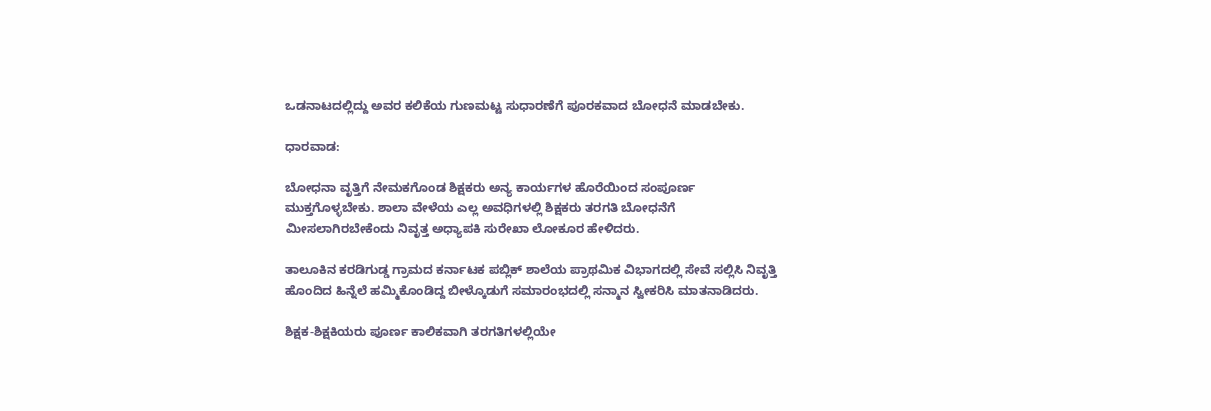ಒಡನಾಟದಲ್ಲಿದ್ದು ಅವರ ಕಲಿಕೆಯ ಗುಣಮಟ್ಟ ಸುಧಾರಣೆಗೆ ಪೂರಕವಾದ ಬೋಧನೆ ಮಾಡಬೇಕು.

ಧಾರವಾಡ:

ಬೋಧನಾ ವೃತ್ತಿಗೆ ನೇಮಕಗೊಂಡ ಶಿಕ್ಷಕರು ಅನ್ಯ ಕಾರ್ಯಗಳ ಹೊರೆಯಿಂದ ಸಂಪೂರ್ಣ ಮುಕ್ತಗೊಳ್ಳಬೇಕು. ಶಾಲಾ ವೇಳೆಯ ಎಲ್ಲ ಅವಧಿಗಳಲ್ಲಿ ಶಿಕ್ಷಕರು ತರಗತಿ ಬೋಧನೆಗೆ ಮೀಸಲಾಗಿರಬೇಕೆಂದು ನಿವೃತ್ತ ಅಧ್ಯಾಪಕಿ ಸುರೇಖಾ ಲೋಕೂರ ಹೇಳಿದರು.

ತಾಲೂಕಿನ ಕರಡಿಗುಡ್ಡ ಗ್ರಾಮದ ಕರ್ನಾಟಕ ಪಬ್ಲಿಕ್ ಶಾಲೆಯ ಪ್ರಾಥಮಿಕ ವಿಭಾಗದಲ್ಲಿ ಸೇವೆ ಸಲ್ಲಿಸಿ ನಿವೃತ್ತಿ ಹೊಂದಿದ ಹಿನ್ನೆಲೆ ಹಮ್ಮಿಕೊಂಡಿದ್ದ ಬೀಳ್ಕೊಡುಗೆ ಸಮಾರಂಭದಲ್ಲಿ ಸನ್ಮಾನ ಸ್ವೀಕರಿಸಿ ಮಾತನಾಡಿದರು.

ಶಿಕ್ಷಕ-ಶಿಕ್ಷಕಿಯರು ಪೂರ್ಣ ಕಾಲಿಕವಾಗಿ ತರಗತಿಗಳಲ್ಲಿಯೇ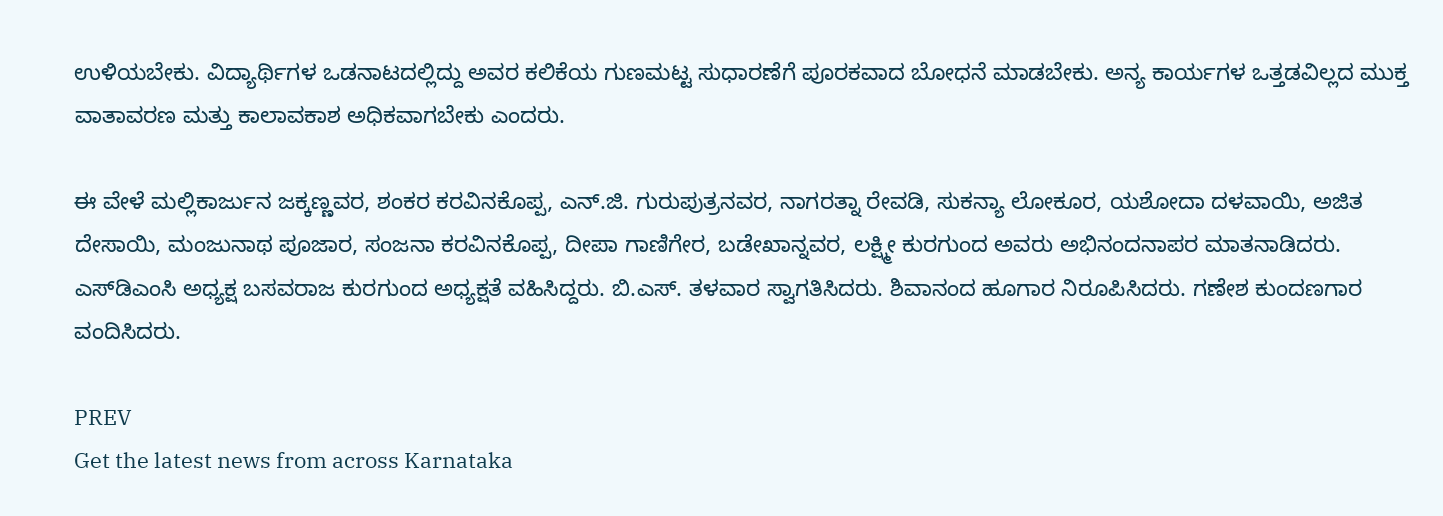ಉಳಿಯಬೇಕು. ವಿದ್ಯಾರ್ಥಿಗಳ ಒಡನಾಟದಲ್ಲಿದ್ದು ಅವರ ಕಲಿಕೆಯ ಗುಣಮಟ್ಟ ಸುಧಾರಣೆಗೆ ಪೂರಕವಾದ ಬೋಧನೆ ಮಾಡಬೇಕು. ಅನ್ಯ ಕಾರ್ಯಗಳ ಒತ್ತಡವಿಲ್ಲದ ಮುಕ್ತ ವಾತಾವರಣ ಮತ್ತು ಕಾಲಾವಕಾಶ ಅಧಿಕವಾಗಬೇಕು ಎಂದರು.

ಈ ವೇಳೆ ಮಲ್ಲಿಕಾರ್ಜುನ ಜಕ್ಕಣ್ಣವರ, ಶಂಕರ ಕರವಿನಕೊಪ್ಪ, ಎನ್.ಜಿ. ಗುರುಪುತ್ರನವರ, ನಾಗರತ್ನಾ ರೇವಡಿ, ಸುಕನ್ಯಾ ಲೋಕೂರ, ಯಶೋದಾ ದಳವಾಯಿ, ಅಜಿತ ದೇಸಾಯಿ, ಮಂಜುನಾಥ ಪೂಜಾರ, ಸಂಜನಾ ಕರವಿನಕೊಪ್ಪ, ದೀಪಾ ಗಾಣಿಗೇರ, ಬಡೇಖಾನ್ನವರ, ಲಕ್ಷ್ಮೀ ಕುರಗುಂದ ಅವರು ಅಭಿನಂದನಾಪರ ಮಾತನಾಡಿದರು. ಎಸ್‌ಡಿಎಂಸಿ ಅಧ್ಯಕ್ಷ ಬಸವರಾಜ ಕುರಗುಂದ ಅಧ್ಯಕ್ಷತೆ ವಹಿಸಿದ್ದರು. ಬಿ.ಎಸ್. ತಳವಾರ ಸ್ವಾಗತಿಸಿದರು. ಶಿವಾನಂದ ಹೂಗಾರ ನಿರೂಪಿಸಿದರು. ಗಣೇಶ ಕುಂದಣಗಾರ ವಂದಿಸಿದರು.

PREV
Get the latest news from across Karnataka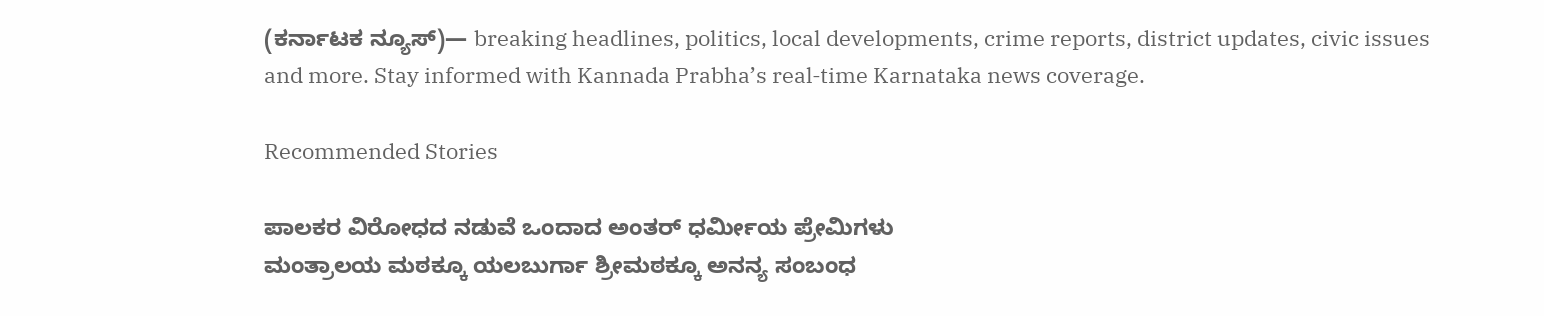(ಕರ್ನಾಟಕ ನ್ಯೂಸ್)— breaking headlines, politics, local developments, crime reports, district updates, civic issues and more. Stay informed with Kannada Prabha’s real‑time Karnataka news coverage.

Recommended Stories

ಪಾಲಕರ ವಿರೋಧದ ನಡುವೆ ಒಂದಾದ ಅಂತರ್‌ ಧರ್ಮೀಯ ಪ್ರೇಮಿಗಳು
ಮಂತ್ರಾಲಯ ಮಠಕ್ಕೂ ಯಲಬುರ್ಗಾ ಶ್ರೀಮಠಕ್ಕೂ ಅನನ್ಯ ಸಂಬಂಧ